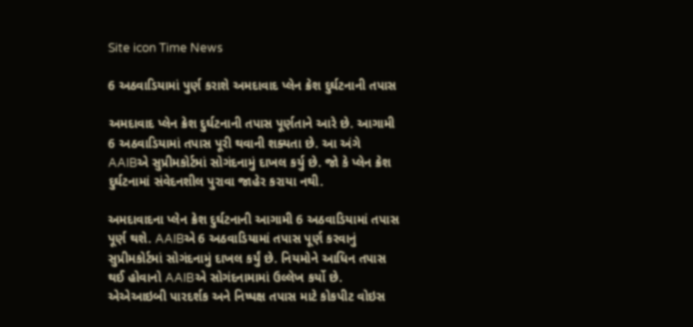Site icon Time News

6 અઠવાડિયામાં પુર્ણ કરાશે અમદાવાદ પ્લેન ક્રેશ દુર્ઘટનાની તપાસ

અમદાવાદ પ્લેન ક્રેશ દુર્ઘટનાની તપાસ પૂર્ણતાને આરે છે. આગામી 6 અઠવાડિયામાં તપાસ પૂરી થવાની શક્યતા છે. આ અંગે AAIBએ સુપ્રીમકોર્ટમાં સોગંદનામું દાખલ કર્યુ છે. જો કે પ્લેન ક્રેશ દુર્ઘટનામાં સંવેદનશીલ પુરાવા જાહેર કરાયા નથી.

અમદાવાદના પ્લેન ક્રેશ દુર્ઘટનાની આગામી 6 અઠવાડિયામાં તપાસ પૂર્ણ થશે. AAIBએ 6 અઠવાડિયામાં તપાસ પૂર્ણ કરવાનું સુપ્રીમકોર્ટમાં સોગંદનામું દાખલ કર્યું છે. નિયમોને આધિન તપાસ થઈ હોવાનો AAIBએ સોગંદનામામાં ઉલ્લેખ કર્યો છે. એએઆઇબી પારદર્શક અને નિષ્પક્ષ તપાસ માટે કોકપીટ વોઇસ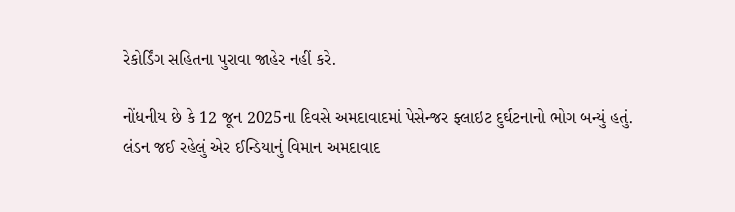રેકોર્ડિંગ સહિતના પુરાવા જાહેર નહીં કરે.

નોંધનીય છે કે 12 જૂન 2025ના દિવસે અમદાવાદમાં પેસેન્જર ફ્લાઇટ દુર્ઘટનાનો ભોગ બન્યું હતું. લંડન જઈ રહેલું એર ઈન્ડિયાનું વિમાન અમદાવાદ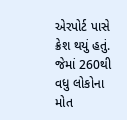એરપોર્ટ પાસે ક્રેશ થયું હતું. જેમાં 260થી વધુ લોકોના મોત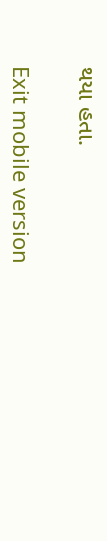થયા હતા.

Exit mobile version